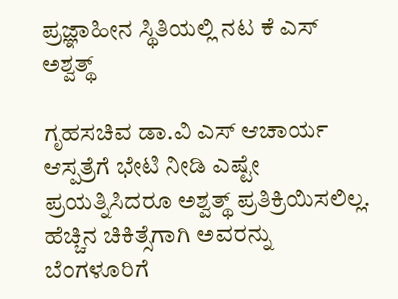ಪ್ರಜ್ಞಾಹೀನ ಸ್ಥಿತಿಯಲ್ಲಿ ನಟ ಕೆ ಎಸ್ ಅಶ್ವತ್ಥ್

ಗೃಹಸಚಿವ ಡಾ.ವಿ ಎಸ್ ಆಚಾರ್ಯ ಆಸ್ಪತ್ರೆಗೆ ಭೇಟಿ ನೀಡಿ ಎಷ್ಟೇ ಪ್ರಯತ್ನಿಸಿದರೂ ಅಶ್ವತ್ಥ್ ಪ್ರತಿಕ್ರಿಯಿಸಲಿಲ್ಲ. ಹೆಚ್ಚಿನ ಚಿಕಿತ್ಸೆಗಾಗಿ ಅವರನ್ನು ಬೆಂಗಳೂರಿಗೆ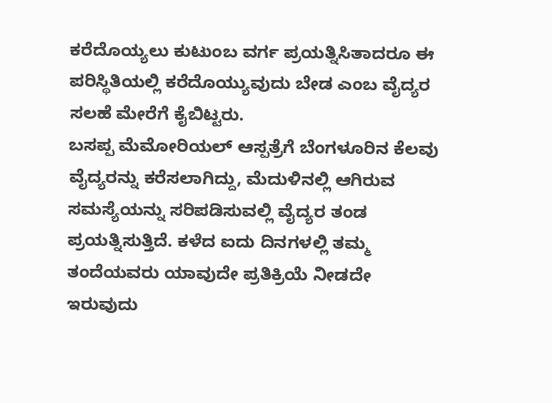ಕರೆದೊಯ್ಯಲು ಕುಟುಂಬ ವರ್ಗ ಪ್ರಯತ್ನಿಸಿತಾದರೂ ಈ ಪರಿಸ್ಥಿತಿಯಲ್ಲಿ ಕರೆದೊಯ್ಯುವುದು ಬೇಡ ಎಂಬ ವೈದ್ಯರ ಸಲಹೆ ಮೇರೆಗೆ ಕೈಬಿಟ್ಟರು.
ಬಸಪ್ಪ ಮೆಮೋರಿಯಲ್ ಆಸ್ಪತ್ರೆಗೆ ಬೆಂಗಳೂರಿನ ಕೆಲವು ವೈದ್ಯರನ್ನು ಕರೆಸಲಾಗಿದ್ದು, ಮೆದುಳಿನಲ್ಲಿ ಆಗಿರುವ ಸಮಸ್ಯೆಯನ್ನು ಸರಿಪಡಿಸುವಲ್ಲಿ ವೈದ್ಯರ ತಂಡ ಪ್ರಯತ್ನಿಸುತ್ತಿದೆ. ಕಳೆದ ಐದು ದಿನಗಳಲ್ಲಿ ತಮ್ಮ ತಂದೆಯವರು ಯಾವುದೇ ಪ್ರತಿಕ್ರಿಯೆ ನೀಡದೇ ಇರುವುದು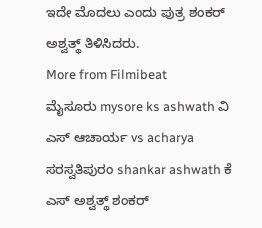ಇದೇ ಮೊದಲು ಎಂದು ಪುತ್ರ ಶಂಕರ್ ಅಶ್ವತ್ಥ್ ತಿಳಿಸಿದರು.
More from Filmibeat
ಮೈಸೂರು mysore ks ashwath ವಿ ಎಸ್ ಆಚಾರ್ಯ vs acharya ಸರಸ್ವತಿಪುರಂ shankar ashwath ಕೆ ಎಸ್ ಅಶ್ವತ್ಥ್ ಶಂಕರ್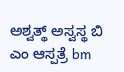ಅಶ್ವತ್ಥ್ ಅಸ್ವಸ್ಥ ಬಿ ಎಂ ಆಸ್ಪತ್ರೆ bm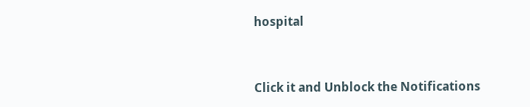hospital


Click it and Unblock the Notifications